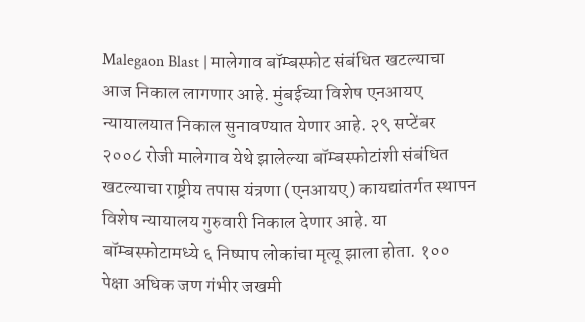Malegaon Blast | मालेगाव बॉम्बस्फोट संबंधित खटल्याचा आज निकाल लागणार आहे. मुंबईच्या विशेष एनआयए न्यायालयात निकाल सुनावण्यात येणार आहे. २९ सप्टेंबर २००८ रोजी मालेगाव येथे झालेल्या बॉम्बस्फोटांशी संबंधित खटल्याचा राष्ट्रीय तपास यंत्रणा (एनआयए) कायद्यांतर्गत स्थापन विशेष न्यायालय गुरुवारी निकाल देणार आहे. या बॉम्बस्फोटामध्ये ६ निष्पाप लोकांचा मृत्यू झाला होता. १०० पेक्षा अधिक जण गंभीर जखमी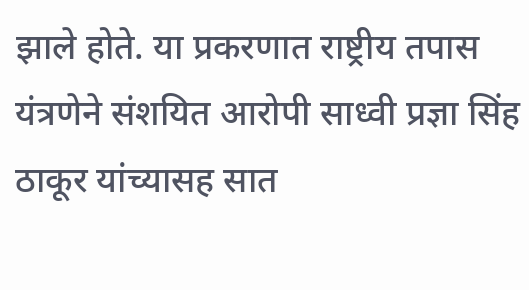झाले होते. या प्रकरणात राष्ट्रीय तपास यंत्रणेने संशयित आरोपी साध्वी प्रज्ञा सिंह ठाकूर यांच्यासह सात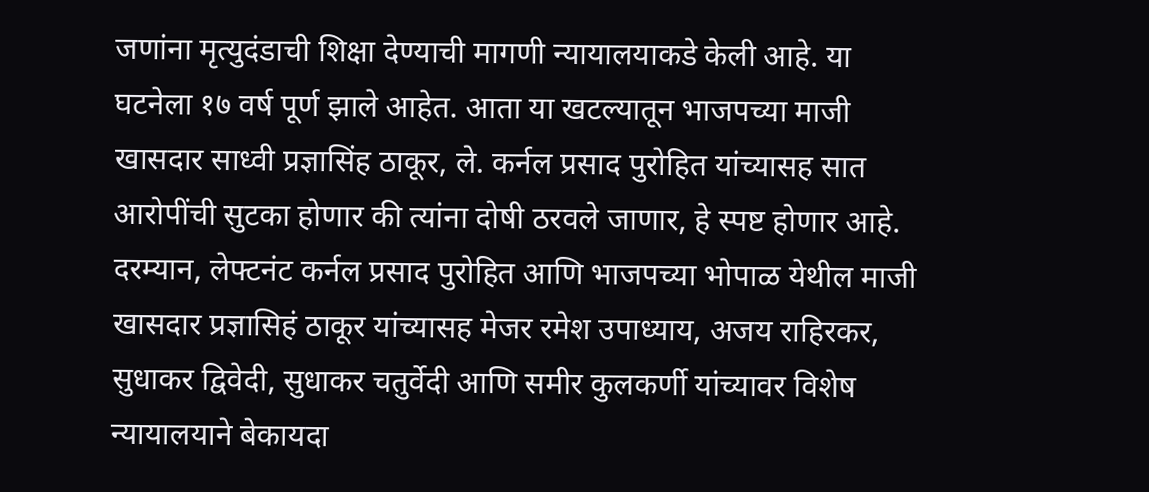जणांना मृत्युदंडाची शिक्षा देण्याची मागणी न्यायालयाकडे केली आहे. या घटनेला १७ वर्ष पूर्ण झाले आहेत. आता या खटल्यातून भाजपच्या माजी खासदार साध्वी प्रज्ञासिंह ठाकूर, ले. कर्नल प्रसाद पुरोहित यांच्यासह सात आरोपींची सुटका होणार की त्यांना दोषी ठरवले जाणार, हे स्पष्ट होणार आहे. दरम्यान, लेफ्टनंट कर्नल प्रसाद पुरोहित आणि भाजपच्या भोपाळ येथील माजी खासदार प्रज्ञासिहं ठाकूर यांच्यासह मेजर रमेश उपाध्याय, अजय राहिरकर, सुधाकर द्विवेदी, सुधाकर चतुर्वेदी आणि समीर कुलकर्णी यांच्यावर विशेष न्यायालयाने बेकायदा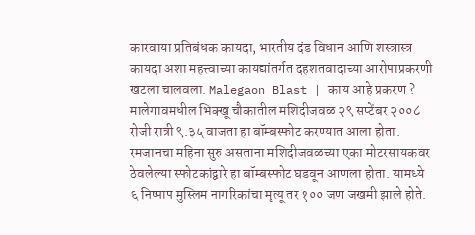कारवाया प्रतिबंधक कायदा, भारतीय दंड विधान आणि शस्त्रास्त्र कायदा अशा महत्त्वाच्या कायद्यांतर्गत दहशतवादाच्या आरोपाप्रकरणी खटला चालवला. Malegaon Blast | काय आहे प्रकरण ? मालेगावमधील भिक्खू चौकातील मशिदीजवळ २९ सप्टेंबर २००८ रोजी रात्री ९.३५ वाजता हा बॉम्बस्फोट करण्यात आला होता. रमजानचा महिना सुरु असताना मशिदीजवळच्या एका मोटरसायकवर ठेवलेल्या स्फोटकांद्वारे हा बॉम्बस्फोट घडवून आणला होता. यामध्ये ६ निष्पाप मुस्लिम नागरिकांचा मृत्यू तर १०० जण जखमी झाले होते.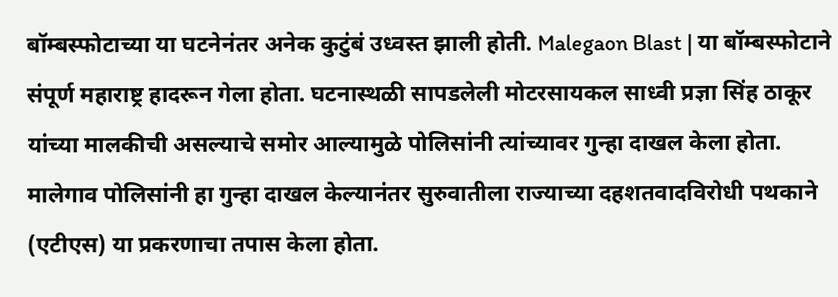बॉम्बस्फोटाच्या या घटनेनंतर अनेक कुटुंबं उध्वस्त झाली होती. Malegaon Blast | या बॉम्बस्फोटाने संपूर्ण महाराष्ट्र हादरून गेला होता. घटनास्थळी सापडलेली मोटरसायकल साध्वी प्रज्ञा सिंह ठाकूर यांच्या मालकीची असल्याचे समोर आल्यामुळे पोलिसांनी त्यांच्यावर गुन्हा दाखल केला होता. मालेगाव पोलिसांनी हा गुन्हा दाखल केल्यानंतर सुरुवातीला राज्याच्या दहशतवादविरोधी पथकाने (एटीएस) या प्रकरणाचा तपास केला होता.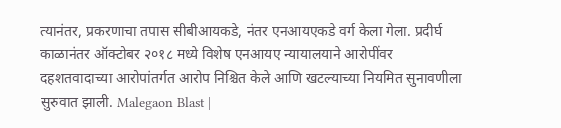त्यानंतर, प्रकरणाचा तपास सीबीआयकडे, नंतर एनआयएकडे वर्ग केला गेला. प्रदीर्घ काळानंतर ऑक्टोबर २०१८ मध्ये विशेष एनआयए न्यायालयाने आरोपींवर दहशतवादाच्या आरोपांतर्गत आरोप निश्चित केले आणि खटल्याच्या नियमित सुनावणीला सुरुवात झाली. Malegaon Blast |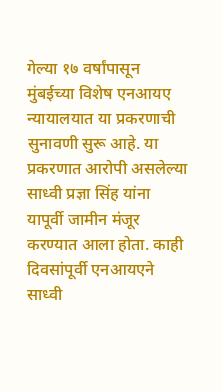गेल्या १७ वर्षांपासून मुंबईच्या विशेष एनआयए न्यायालयात या प्रकरणाची सुनावणी सुरू आहे. या प्रकरणात आरोपी असलेल्या साध्वी प्रज्ञा सिंह यांना यापूर्वी जामीन मंजूर करण्यात आला होता. काही दिवसांपूर्वी एनआयएने साध्वी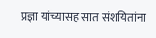प्रज्ञा यांच्यासह सात संशयितांना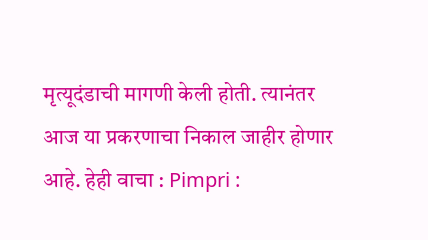मृत्यूदंडाची मागणी केली होती. त्यानंतर आज या प्रकरणाचा निकाल जाहीर होणार आहे. हेही वाचा : Pimpri :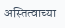अस्तित्वाच्या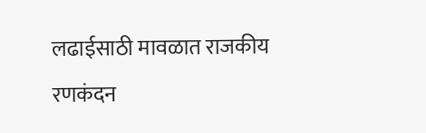लढाईसाठी मावळात राजकीय रणकंदन